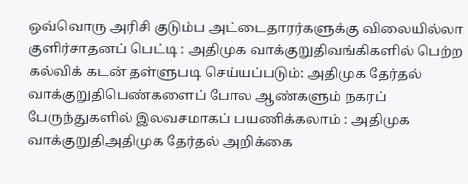ஒவ்வொரு அரிசி குடும்ப அட்டைதாரர்களுக்கு விலையில்லா குளிர்சாதனப் பெட்டி : அதிமுக வாக்குறுதிவங்கிகளில் பெற்ற கல்விக் கடன் தள்ளுபடி செய்யப்படும்: அதிமுக தேர்தல் வாக்குறுதிபெண்களைப் போல ஆண்களும் நகரப் பேருந்துகளில் இலவசமாகப் பயணிக்கலாம் : அதிமுக வாக்குறுதிஅதிமுக தேர்தல் அறிக்கை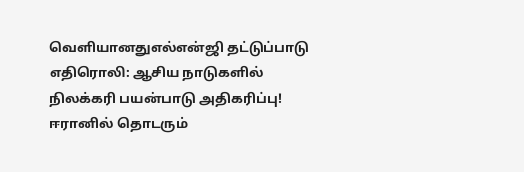வெளியானதுஎல்என்ஜி தட்டுப்பாடு எதிரொலி: ஆசிய நாடுகளில் நிலக்கரி பயன்பாடு அதிகரிப்பு! ஈரானில் தொடரும்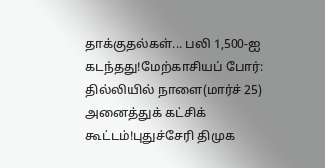தாக்குதல்கள்... பலி 1,500-ஐ கடந்தது!மேற்காசியப் போர்: தில்லியில் நாளை(மார்ச் 25) அனைத்துக் கட்சிக் கூட்டம்!புதுச்சேரி திமுக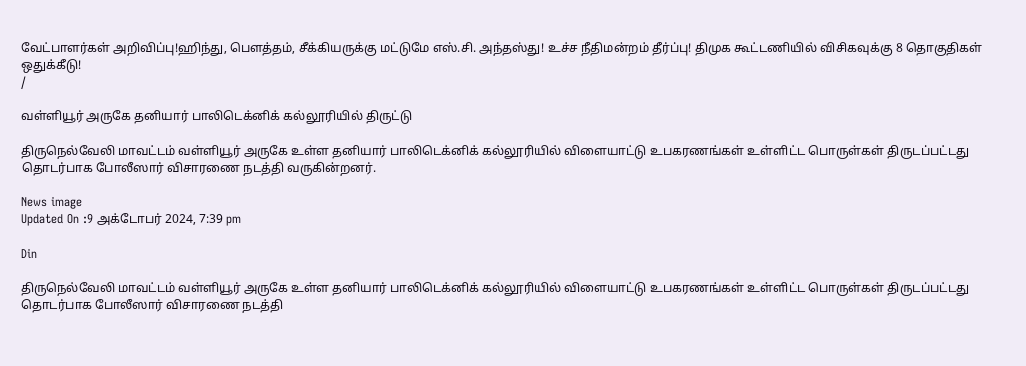வேட்பாளர்கள் அறிவிப்பு!ஹிந்து, பெளத்தம், சீக்கியருக்கு மட்டுமே எஸ்.சி. அந்தஸ்து! உச்ச நீதிமன்றம் தீர்ப்பு! திமுக கூட்டணியில் விசிகவுக்கு 8 தொகுதிகள் ஒதுக்கீடு!
/

வள்ளியூர் அருகே தனியார் பாலிடெக்னிக் கல்லூரியில் திருட்டு

திருநெல்வேலி மாவட்டம் வள்ளியூர் அருகே உள்ள தனியார் பாலிடெக்னிக் கல்லூரியில் விளையாட்டு உபகரணங்கள் உள்ளிட்ட பொருள்கள் திருடப்பட்டது தொடர்பாக போலீஸார் விசாரணை நடத்தி வருகின்றனர்.

News image
Updated On :9 அக்டோபர் 2024, 7:39 pm

Din

திருநெல்வேலி மாவட்டம் வள்ளியூர் அருகே உள்ள தனியார் பாலிடெக்னிக் கல்லூரியில் விளையாட்டு உபகரணங்கள் உள்ளிட்ட பொருள்கள் திருடப்பட்டது தொடர்பாக போலீஸார் விசாரணை நடத்தி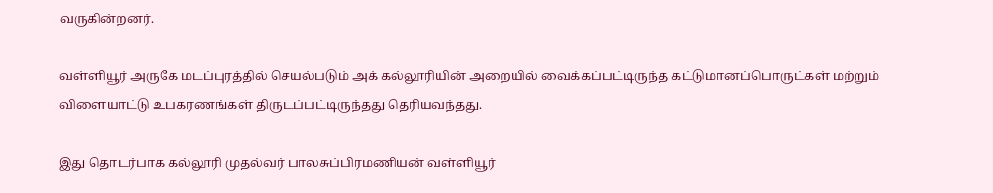வருகின்றனர்.

வள்ளியூர் அருகே மடப்புரத்தில் செயல்படும் அக் கல்லூரியின் அறையில் வைக்கப்பட்டிருந்த கட்டுமானப்பொருட்கள் மற்றும் விளையாட்டு உபகரணங்கள் திருடப்பட்டிருந்தது தெரியவந்தது.

இது தொடர்பாக கல்லூரி முதல்வர் பாலசுப்பிரமணியன் வள்ளியூர்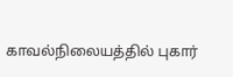காவல்நிலையத்தில் புகார்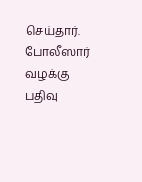செய்தார். போலீஸார் வழக்கு பதிவு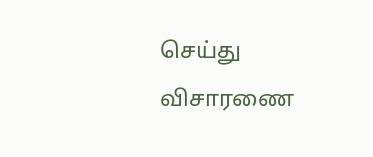செய்து விசாரணை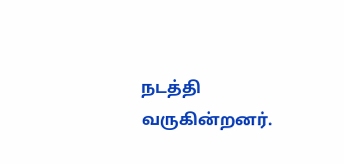நடத்தி வருகின்றனர்.